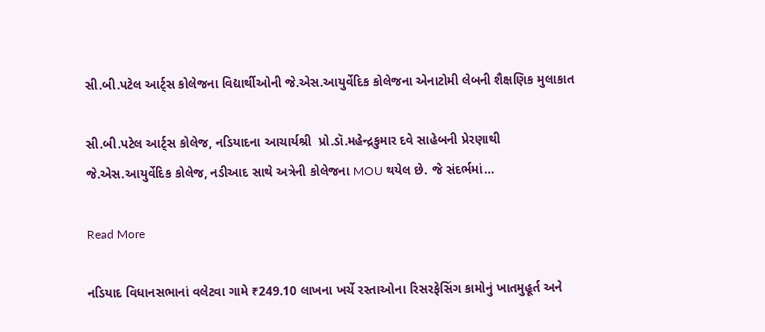સી.બી.પટેલ આર્ટ્સ કોલેજના વિદ્યાર્થીઓની જે.એસ.આયુર્વેદિક કોલેજના એનાટોમી લેબની શૈક્ષણિક મુલાકાત

સી.બી.પટેલ આર્ટ્સ કોલેજ, નડિયાદના આચાર્યશ્રી  પ્રો.ડૉ.મહેન્દ્રકુમાર દવે સાહેબની પ્રેરણાથી જે.એસ.આયુર્વેદિક કોલેજ, નડીઆદ સાથે અત્રેની કોલેજના MOU થયેલ છે. જે સંદર્ભમાં…

Read More

નડિયાદ વિધાનસભાનાં વલેટવા ગામે ₹249.10 લાખના ખર્ચે રસ્તાઓના રિસરફેસિંગ કામોનું ખાતમુહૂર્ત અને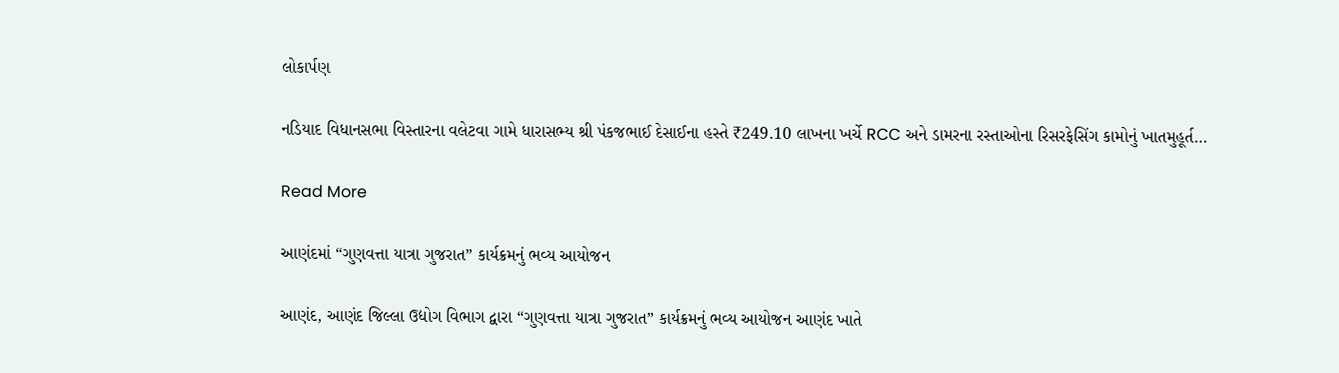લોકાર્પણ

નડિયાદ વિધાનસભા વિસ્તારના વલેટવા ગામે ધારાસભ્ય શ્રી પંકજભાઈ દેસાઈના હસ્તે ₹249.10 લાખના ખર્ચે RCC અને ડામરના રસ્તાઓના રિસરફેસિંગ કામોનું ખાતમુહૂર્ત…

Read More

આણંદમાં “ગુણવત્તા યાત્રા ગુજરાત” કાર્યક્રમનું ભવ્ય આયોજન

આણંદ, આણંદ જિલ્લા ઉદ્યોગ વિભાગ દ્વારા “ગુણવત્તા યાત્રા ગુજરાત” કાર્યક્રમનું ભવ્ય આયોજન આણંદ ખાતે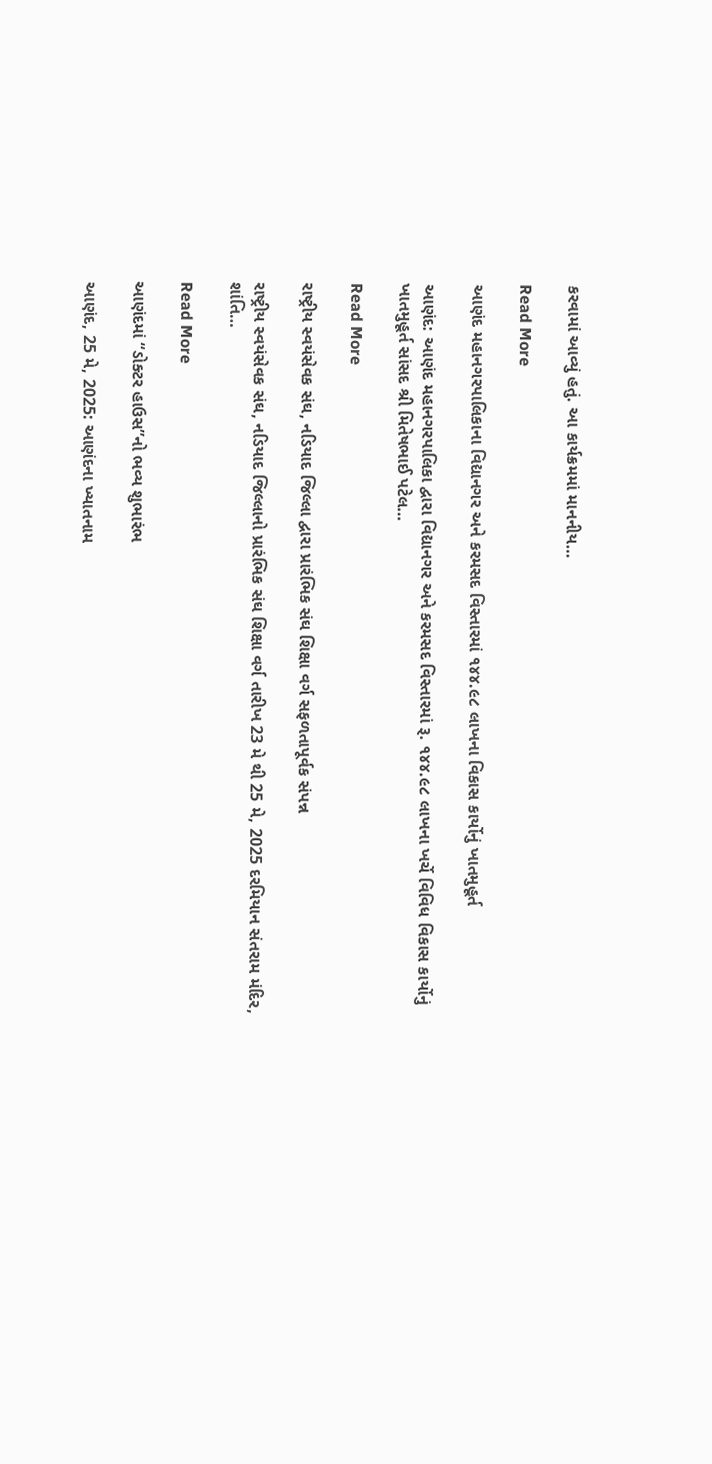કરવામાં આવ્યું હતું. આ કાર્યક્રમમાં માનનીય…

Read More

આણંદ મહાનગરપાલિકાના વિદ્યાનગર અને કરમસદ વિસ્તારમાં ૧૪૪.૯૮ લાખના વિકાસ કાર્યોનું ખાતમુહૂર્ત

આણંદ: આણંદ મહાનગરપાલિકા દ્વારા વિદ્યાનગર અને કરમસદ વિસ્તારમાં રૂ. ૧૪૪.૯૮ લાખના ખર્ચે વિવિધ વિકાસ કાર્યોનું ખાતમુહૂર્ત સાંસદ શ્રી મિતેષભાઈ પટેલ…

Read More

રાષ્ટ્રીય સ્વયંસેવક સંઘ, નડિયાદ જિલ્લા દ્વારા પ્રારંભિક સંઘ શિક્ષા વર્ગ સફળતાપૂર્વક સંપન્ન

રાષ્ટ્રીય સ્વયંસેવક સંઘ, નડિયાદ જિલ્લાનો પ્રારંભિક સંઘ શિક્ષા વર્ગ તારીખ 23 મે થી 25 મે, 2025 દરમિયાન સંતરામ મંદિર, શાંતિ…

Read More

આણંદમાં “ડોક્ટર હાઉસ”નો ભવ્ય શુભારંભ

આણંદ, 25 મે, 2025: આણંદના ખ્યાતનામ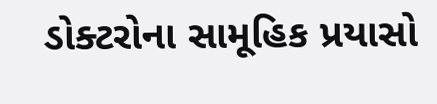ડોક્ટરોના સામૂહિક પ્રયાસો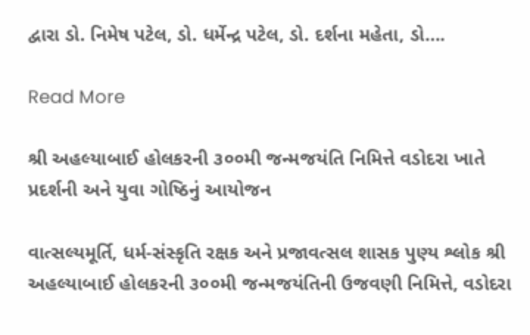દ્વારા ડો. નિમેષ પટેલ, ડો. ધર્મેન્દ્ર પટેલ, ડો. દર્શના મહેતા, ડો….

Read More

શ્રી અહલ્યાબાઈ હોલકરની ૩૦૦મી જન્મજયંતિ નિમિત્તે વડોદરા ખાતે પ્રદર્શની અને યુવા ગોષ્ઠિનું આયોજન

વાત્સલ્યમૂર્તિ, ધર્મ-સંસ્કૃતિ રક્ષક અને પ્રજાવત્સલ શાસક પુણ્ય શ્લોક શ્રી અહલ્યાબાઈ હોલકરની ૩૦૦મી જન્મજયંતિની ઉજવણી નિમિત્તે, વડોદરા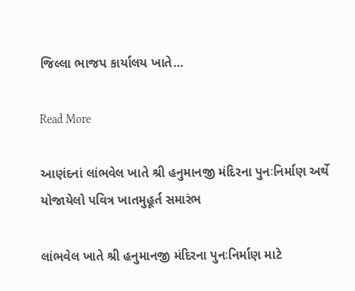જિલ્લા ભાજપ કાર્યાલય ખાતે…

Read More

આણંદનાં લાંભવેલ ખાતે શ્રી હનુમાનજી મંદિરના પુનઃનિર્માણ અર્થે યોજાયેલો પવિત્ર ખાતમુહૂર્ત સમારંભ

લાંભવેલ ખાતે શ્રી હનુમાનજી મંદિરના પુનઃનિર્માણ માટે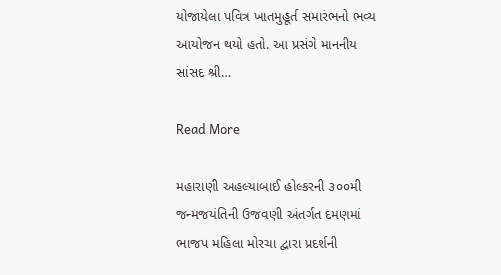યોજાયેલા પવિત્ર ખાતમુહૂર્ત સમારંભનો ભવ્ય આયોજન થયો હતો. આ પ્રસંગે માનનીય સાંસદ શ્રી…

Read More

મહારાણી અહલ્યાબાઈ હોલ્કરની ૩૦૦મી જન્મજયંતિની ઉજવણી અંતર્ગત દમણમાં ભાજપ મહિલા મોરચા દ્વારા પ્રદર્શની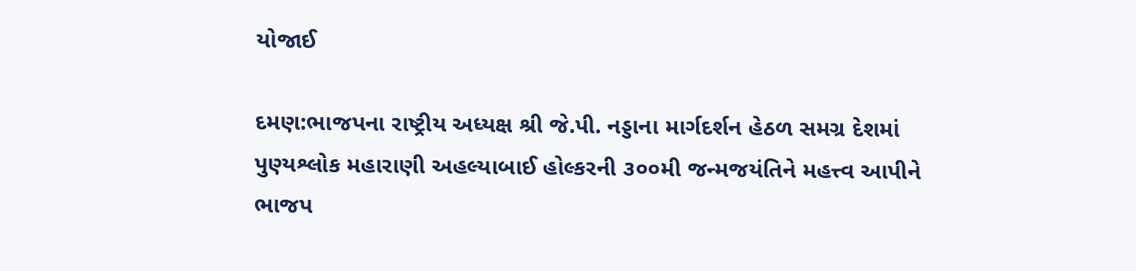યોજાઈ

દમણ:ભાજપના રાષ્ટ્રીય અધ્યક્ષ શ્રી જે.પી. નડ્ડાના માર્ગદર્શન હેઠળ સમગ્ર દેશમાં પુણ્યશ્લોક મહારાણી અહલ્યાબાઈ હોલ્કરની ૩૦૦મી જન્મજયંતિને મહત્ત્વ આપીને ભાજપ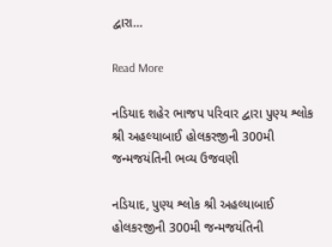દ્વારા…

Read More

નડિયાદ શહેર ભાજપ પરિવાર દ્વારા પુણ્ય શ્લોક શ્રી અહલ્યાબાઈ હોલકરજીની 300મી જન્મજયંતિની ભવ્ય ઉજવણી

નડિયાદ, પુણ્ય શ્લોક શ્રી અહલ્યાબાઈ હોલકરજીની 300મી જન્મજયંતિની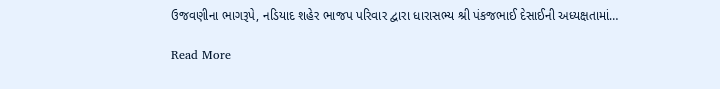ઉજવણીના ભાગરૂપે, નડિયાદ શહેર ભાજપ પરિવાર દ્વારા ધારાસભ્ય શ્રી પંકજભાઈ દેસાઈની અધ્યક્ષતામાં…

Read More